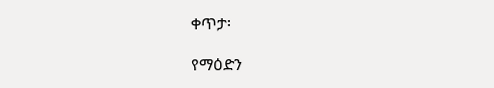ቀጥታ፡

የማዕድን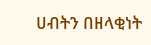ሀብትን በዘላቂነት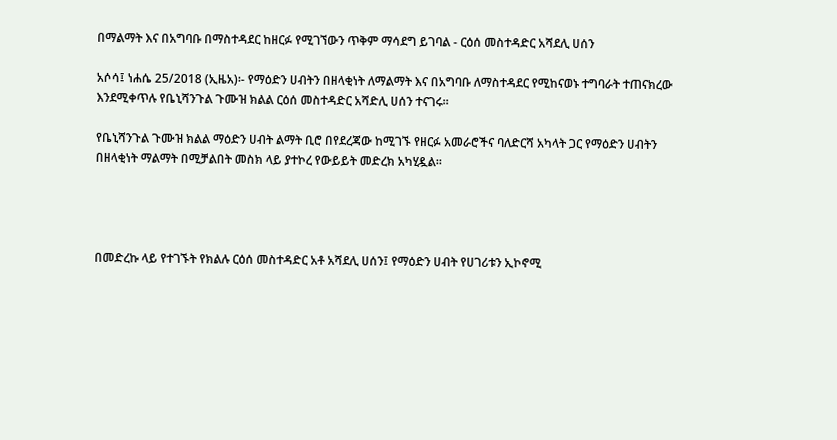በማልማት እና በአግባቡ በማስተዳደር ከዘርፉ የሚገኘውን ጥቅም ማሳደግ ይገባል - ርዕሰ መስተዳድር አሻደሊ ሀሰን

አሶሳ፤ ነሐሴ 25/2018 (ኢዜአ)፡- የማዕድን ሀብትን በዘላቂነት ለማልማት እና በአግባቡ ለማስተዳደር የሚከናወኑ ተግባራት ተጠናክረው እንደሚቀጥሉ የቤኒሻንጉል ጉሙዝ ክልል ርዕሰ መስተዳድር አሻድሊ ሀሰን ተናገሩ።

የቤኒሻንጉል ጉሙዝ ክልል ማዕድን ሀብት ልማት ቢሮ በየደረጃው ከሚገኙ የዘርፉ አመራሮችና ባለድርሻ አካላት ጋር የማዕድን ሀብትን በዘላቂነት ማልማት በሚቻልበት መስክ ላይ ያተኮረ የውይይት መድረክ አካሂዷል።




በመድረኩ ላይ የተገኙት የክልሉ ርዕሰ መስተዳድር አቶ አሻደሊ ሀሰን፤ የማዕድን ሀብት የሀገሪቱን ኢኮኖሚ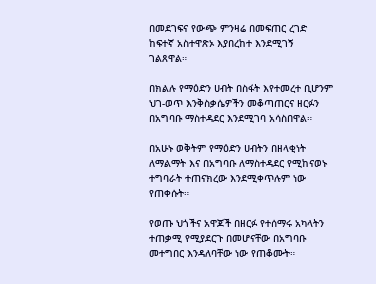በመደገፍና የውጭ ምንዛሬ በመፍጠር ረገድ ከፍተኛ አስተዋጽኦ እያበረከተ እንደሚገኝ ገልጸዋል።

በክልሉ የማዕድን ሀብት በስፋት እየተመረተ ቢሆንም ህገ-ወጥ እንቅስቃሴዎችን መቆጣጠርና ዘርፉን በአግባቡ ማስተዳደር እንደሚገባ አሳስበዋል።

በአሁኑ ወቅትም የማዕድን ሀብትን በዘላቂነት ለማልማት እና በአግባቡ ለማስተዳደር የሚከናወኑ ተግባራት ተጠናክረው እንደሚቀጥሉም ነው የጠቀሱት።

የወጡ ህጎችና አዋጆች በዘርፉ የተሰማሩ አካላትን ተጠቃሚ የሚያደርጉ በመሆናቸው በአግባቡ መተግበር እንዳለባቸው ነው የጠቆሙት።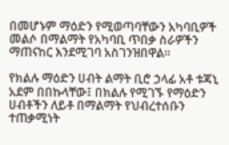በመሆኑም ማዕድን የሚወጣባቸውን አካባቢዎች መልሶ በማልማት የአካባቢ ጥበቃ ስራዎችን ማጠናከር እንደሚገባ አስገንዝበዋል።

የክልሉ ማዕድን ሀብት ልማት ቢሮ ኃላፊ አቶ ቱጃኒ አደም በበኩላቸው፤ በክልሉ የሚገኙ የማዕድን ሀብቶችን ለይቶ በማልማት የህብረተሰቡን ተጠቃሚነት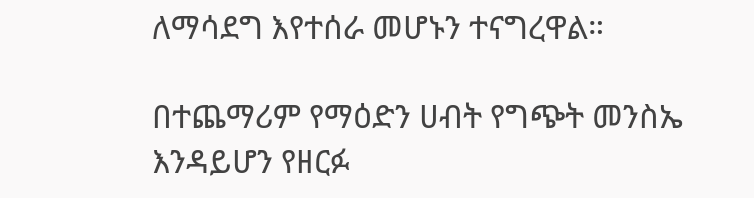ለማሳደግ እየተሰራ መሆኑን ተናግረዋል።

በተጨማሪም የማዕድን ሀብት የግጭት መንስኤ እንዳይሆን የዘርፉ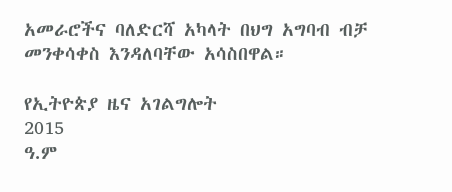አመራሮችና ባለድርሻ አካላት በህግ አግባብ ብቻ መንቀሳቀስ እንዳለባቸው አሳስበዋል።

የኢትዮጵያ ዜና አገልግሎት
2015
ዓ.ም